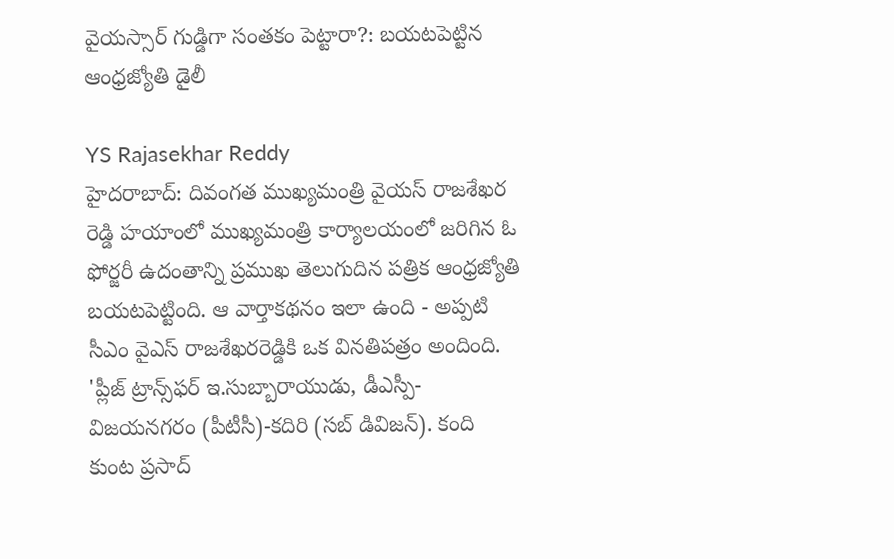వైయస్సార్ గుడ్డిగా సంతకం పెట్టారా?: బయటపెట్టిన ఆంధ్రజ్యోతి డైలీ

YS Rajasekhar Reddy
హైదరాబాద్: దివంగత ముఖ్యమంత్రి వైయస్ రాజశేఖర రెడ్డి హయాంలో ముఖ్యమంత్రి కార్యాలయంలో జరిగిన ఓ ఫోర్జరీ ఉదంతాన్ని ప్రముఖ తెలుగుదిన పత్రిక ఆంధ్రజ్యోతి బయటపెట్టింది. ఆ వార్తాకథనం ఇలా ఉంది - అప్పటి సీఎం వైఎస్ రాజశేఖరరెడ్డికి ఒక వినతిపత్రం అందింది. 'ప్లీజ్ ట్రాన్స్‌ఫర్ ఇ.సుబ్బారాయుడు, డీఎస్పీ-విజయనగరం (పీటీసీ)-కదిరి (సబ్ డివిజన్). కంది కుంట ప్రసాద్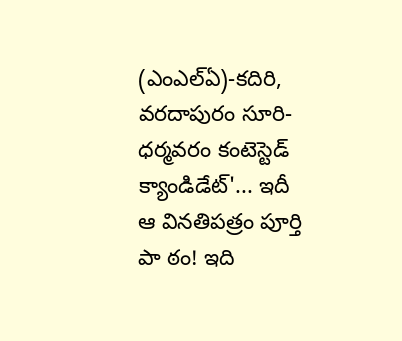(ఎంఎల్ఏ)-కదిరి, వరదాపురం సూరి-ధర్మవరం కంటెస్టెడ్ క్యాండిడేట్'... ఇదీ ఆ వినతిపత్రం పూర్తి పా ఠం! ఇది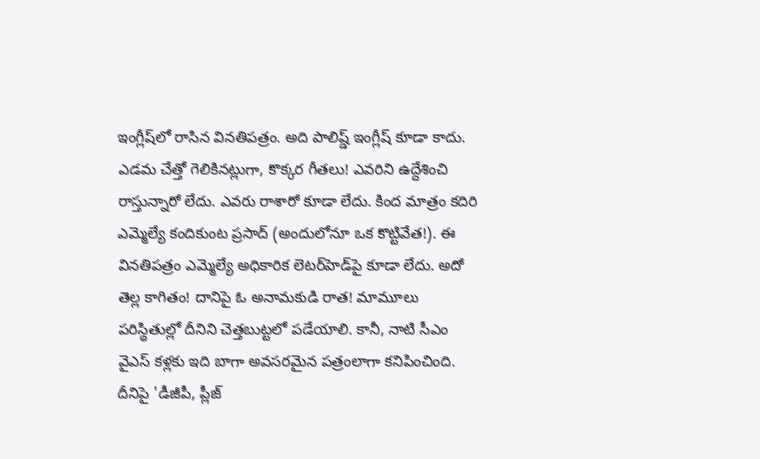ఇంగ్లీష్‌లో రాసిన వినతిపత్రం. అది పాలిష్డ్ ఇంగ్లీష్ కూడా కాదు. ఎడమ చేత్తో గెలికినట్లుగా, కొక్కర గీతలు! ఎవరిని ఉద్దేశించి రాస్తున్నారో లేదు. ఎవరు రాశారో కూడా లేదు. కింద మాత్రం కదిరి ఎమ్మెల్యే కందికుంట ప్రసాద్ (అందులోనూ ఒక కొట్టివేత!). ఈ వినతిపత్రం ఎమ్మెల్యే అధికారిక లెటర్‌హెడ్‌పై కూడా లేదు. అదో తెల్ల కాగితం! దానిపై ఓ అనామకుడి రాత! మామూలు పరిస్థితుల్లో దీనిని చెత్తబుట్టలో పడేయాలి. కానీ, నాటి సీఎం వైఎస్ కళ్లకు ఇది బాగా అవసరమైన పత్రంలాగా కనిపించింది. దీనిపై 'డీజీపీ, ప్లీజ్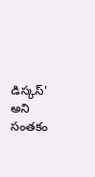డిస్కస్' అని సంతకం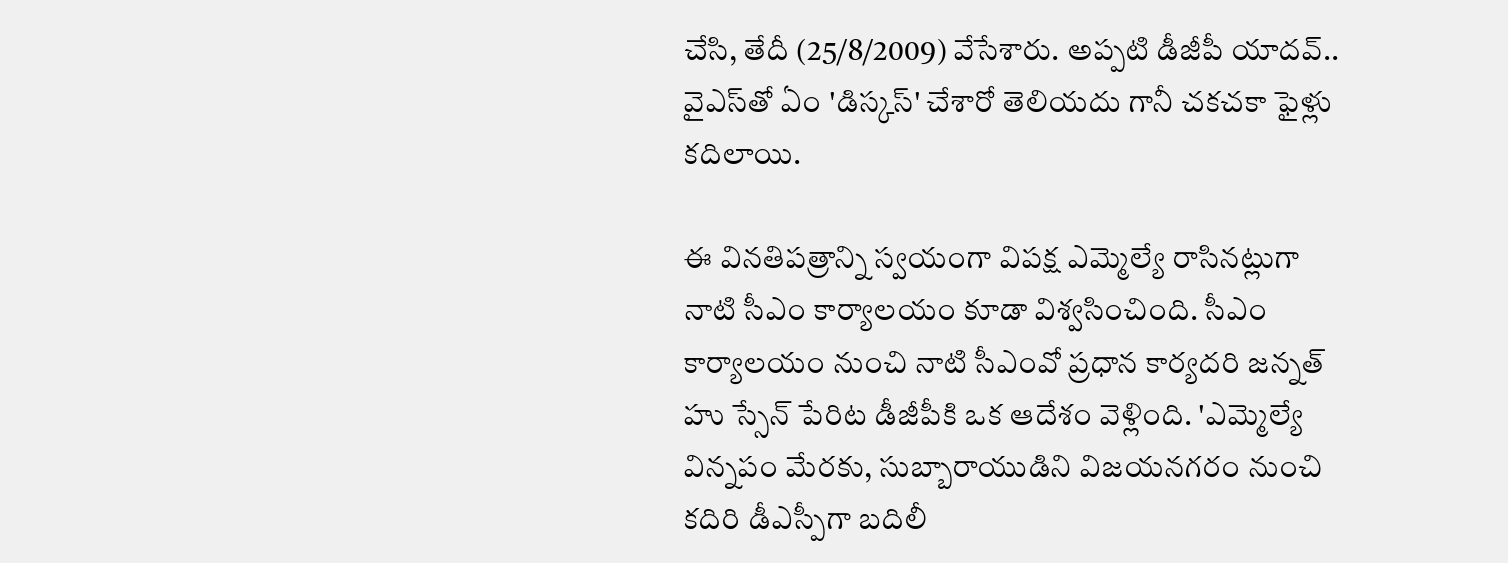చేసి, తేదీ (25/8/2009) వేసేశారు. అప్పటి డీజీపీ యాదవ్.. వైఎస్‌తో ఏం 'డిస్కస్' చేశారో తెలియదు గానీ చకచకా ఫైళ్లు కదిలాయి.

ఈ వినతిపత్రాన్ని స్వయంగా విపక్ష ఎమ్మెల్యే రాసినట్లుగా నాటి సీఎం కార్యాలయం కూడా విశ్వసించింది. సీఎం కార్యాలయం నుంచి నాటి సీఎంవో ప్రధాన కార్యదరి జన్నత్ హు స్సేన్ పేరిట డీజీపీకి ఒక ఆదేశం వెళ్లింది. 'ఎమ్మెల్యే విన్నపం మేరకు, సుబ్బారాయుడిని విజయనగరం నుంచి కదిరి డీఎస్పీగా బదిలీ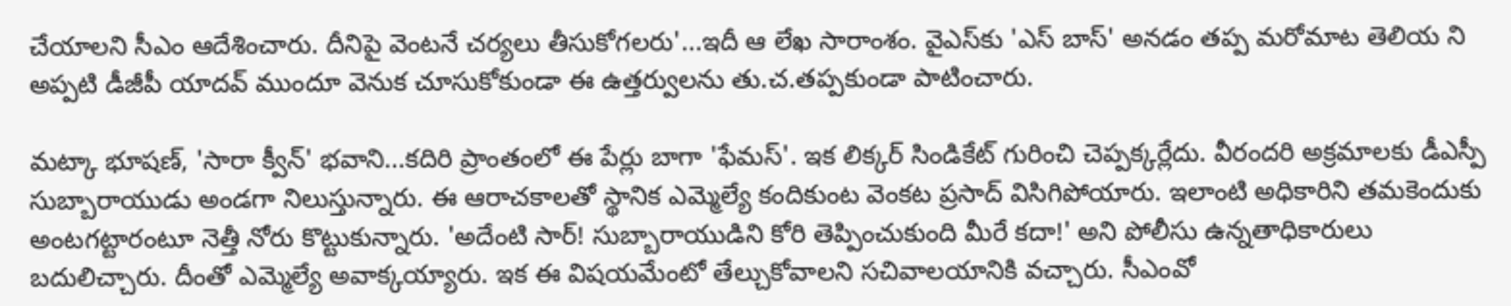చేయాలని సీఎం ఆదేశించారు. దీనిపై వెంటనే చర్యలు తీసుకోగలరు'...ఇదీ ఆ లేఖ సారాంశం. వైఎస్‌కు 'ఎస్ బాస్' అనడం తప్ప మరోమాట తెలియ ని అప్పటి డీజీపీ యాదవ్ ముందూ వెనుక చూసుకోకుండా ఈ ఉత్తర్వులను తు.చ.తప్పకుండా పాటించారు.

మట్కా భూషణ్, 'సారా క్వీన్' భవాని...కదిరి ప్రాంతంలో ఈ పేర్లు బాగా 'ఫేమస్'. ఇక లిక్కర్ సిండికేట్ గురించి చెప్పక్కర్లేదు. వీరందరి అక్రమాలకు డీఎస్పీ సుబ్బారాయుడు అండగా నిలుస్తున్నారు. ఈ ఆరాచకాలతో స్థానిక ఎమ్మెల్యే కందికుంట వెంకట ప్రసాద్ విసిగిపోయారు. ఇలాంటి అధికారిని తమకెందుకు అంటగట్టారంటూ నెత్తీ నోరు కొట్టుకున్నారు. 'అదేంటి సార్! సుబ్బారాయుడిని కోరి తెప్పించుకుంది మీరే కదా!' అని పోలీసు ఉన్నతాధికారులు బదులిచ్చారు. దీంతో ఎమ్మెల్యే అవాక్కయ్యారు. ఇక ఈ విషయమేంటో తేల్చుకోవాలని సచివాలయానికి వచ్చారు. సీఎంవో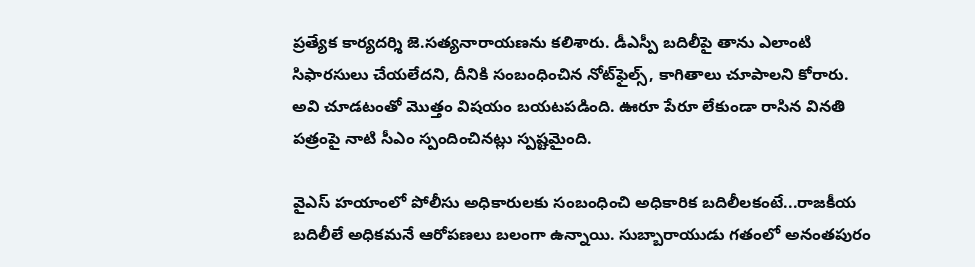ప్రత్యేక కార్యదర్శి జె.సత్యనారాయణను కలిశారు. డీఎస్పీ బదిలీపై తాను ఎలాంటి సిఫారసులు చేయలేదని, దీనికి సంబంధించిన నోట్‌ఫైల్స్, కాగితాలు చూపాలని కోరారు. అవి చూడటంతో మొత్తం విషయం బయటపడింది. ఊరూ పేరూ లేకుండా రాసిన వినతి పత్రంపై నాటి సీఎం స్పందించినట్లు స్పష్టమైంది.

వైఎస్ హయాంలో పోలీసు అధికారులకు సంబంధించి అధికారిక బదిలీలకంటే...రాజకీయ బదిలీలే అధికమనే ఆరోపణలు బలంగా ఉన్నాయి. సుబ్బారాయుడు గతంలో అనంతపురం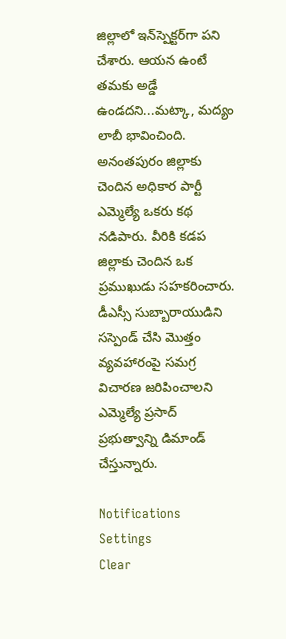జిల్లాలో ఇన్‌స్పెక్టర్‌గా పని చేశారు. ఆయన ఉంటే తమకు అడ్డే ఉండదని...మట్కా, మద్యం లాబీ భావించింది. అనంతపురం జిల్లాకు చెందిన అధికార పార్టీ ఎమ్మెల్యే ఒకరు కథ నడిపారు. వీరికి కడప జిల్లాకు చెందిన ఒక ప్రముఖుడు సహకరించారు. డీఎస్సీ సుబ్బారాయుడిని సస్పెండ్ చేసి మొత్తం వ్యవహారంపై సమగ్ర విచారణ జరిపించాలని ఎమ్మెల్యే ప్రసాద్ ప్రభుత్వాన్ని డిమాండ్ చేస్తున్నారు.

Notifications
Settings
Clear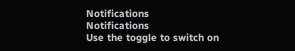Notifications
Notifications
Use the toggle to switch on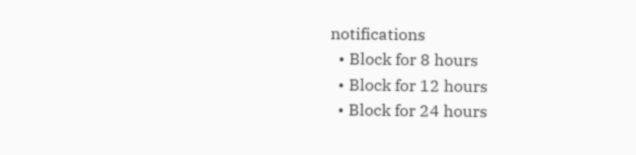notifications
  • Block for 8 hours
  • Block for 12 hours
  • Block for 24 hours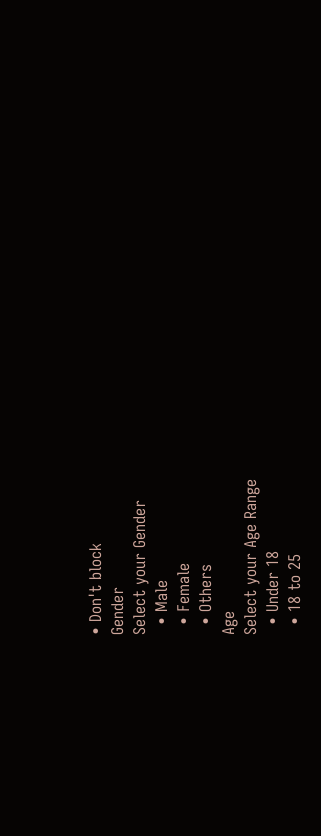• Don't block
Gender
Select your Gender
  • Male
  • Female
  • Others
Age
Select your Age Range
  • Under 18
  • 18 to 25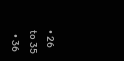• 26 to 35
  • 36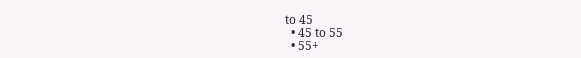to 45
  • 45 to 55
  • 55+